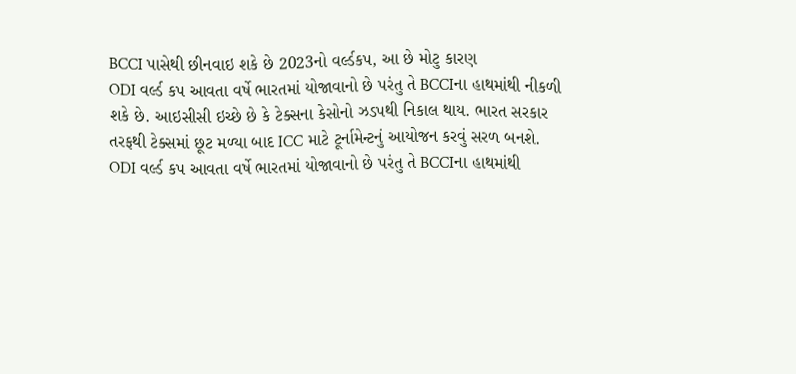BCCI પાસેથી છીનવાઇ શકે છે 2023નો વર્લ્ડકપ, આ છે મોટુ કારણ
ODI વર્લ્ડ કપ આવતા વર્ષે ભારતમાં યોજાવાનો છે પરંતુ તે BCCIના હાથમાંથી નીકળી શકે છે. આઇસીસી ઇચ્છે છે કે ટેક્સના કેસોનો ઝડપથી નિકાલ થાય. ભારત સરકાર તરફથી ટેક્સમાં છૂટ મળ્યા બાદ ICC માટે ટૂર્નામેન્ટનું આયોજન કરવું સરળ બનશે.
ODI વર્લ્ડ કપ આવતા વર્ષે ભારતમાં યોજાવાનો છે પરંતુ તે BCCIના હાથમાંથી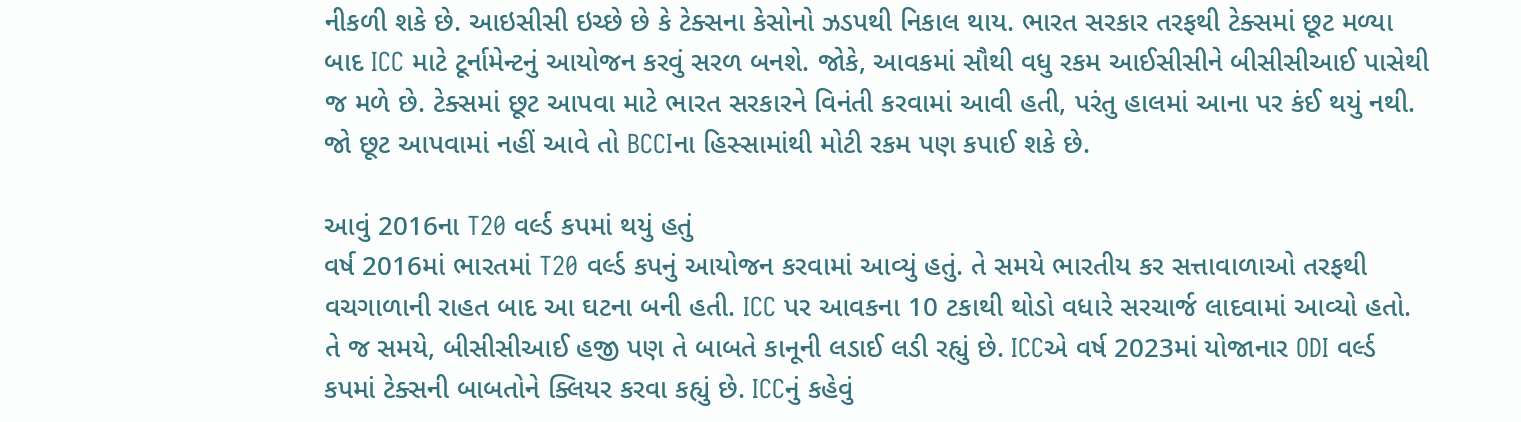નીકળી શકે છે. આઇસીસી ઇચ્છે છે કે ટેક્સના કેસોનો ઝડપથી નિકાલ થાય. ભારત સરકાર તરફથી ટેક્સમાં છૂટ મળ્યા બાદ ICC માટે ટૂર્નામેન્ટનું આયોજન કરવું સરળ બનશે. જોકે, આવકમાં સૌથી વધુ રકમ આઈસીસીને બીસીસીઆઈ પાસેથી જ મળે છે. ટેક્સમાં છૂટ આપવા માટે ભારત સરકારને વિનંતી કરવામાં આવી હતી, પરંતુ હાલમાં આના પર કંઈ થયું નથી. જો છૂટ આપવામાં નહીં આવે તો BCCIના હિસ્સામાંથી મોટી રકમ પણ કપાઈ શકે છે.

આવું 2016ના T20 વર્લ્ડ કપમાં થયું હતું
વર્ષ 2016માં ભારતમાં T20 વર્લ્ડ કપનું આયોજન કરવામાં આવ્યું હતું. તે સમયે ભારતીય કર સત્તાવાળાઓ તરફથી વચગાળાની રાહત બાદ આ ઘટના બની હતી. ICC પર આવકના 10 ટકાથી થોડો વધારે સરચાર્જ લાદવામાં આવ્યો હતો. તે જ સમયે, બીસીસીઆઈ હજી પણ તે બાબતે કાનૂની લડાઈ લડી રહ્યું છે. ICCએ વર્ષ 2023માં યોજાનાર ODI વર્લ્ડ કપમાં ટેક્સની બાબતોને ક્લિયર કરવા કહ્યું છે. ICCનું કહેવું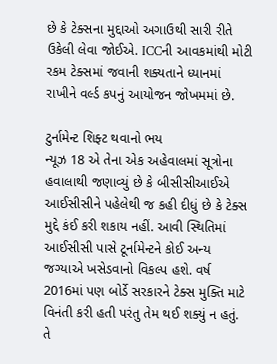છે કે ટેક્સના મુદ્દાઓ અગાઉથી સારી રીતે ઉકેલી લેવા જોઈએ. ICCની આવકમાંથી મોટી રકમ ટેક્સમાં જવાની શક્યતાને ધ્યાનમાં રાખીને વર્લ્ડ કપનું આયોજન જોખમમાં છે.

ટુર્નામેન્ટ શિફ્ટ થવાનો ભય
ન્યૂઝ 18 એ તેના એક અહેવાલમાં સૂત્રોના હવાલાથી જણાવ્યું છે કે બીસીસીઆઈએ આઈસીસીને પહેલેથી જ કહી દીધું છે કે ટેક્સ મુદ્દે કંઈ કરી શકાય નહીં. આવી સ્થિતિમાં આઈસીસી પાસે ટૂર્નામેન્ટને કોઈ અન્ય જગ્યાએ ખસેડવાનો વિકલ્પ હશે. વર્ષ 2016માં પણ બોર્ડે સરકારને ટેક્સ મુક્તિ માટે વિનંતી કરી હતી પરંતુ તેમ થઈ શક્યું ન હતું. તે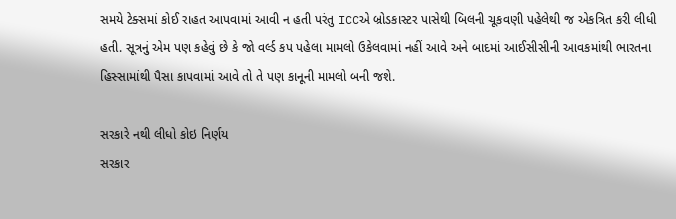સમયે ટેક્સમાં કોઈ રાહત આપવામાં આવી ન હતી પરંતુ ICCએ બ્રોડકાસ્ટર પાસેથી બિલની ચૂકવણી પહેલેથી જ એકત્રિત કરી લીધી હતી. સૂત્રનું એમ પણ કહેવું છે કે જો વર્લ્ડ કપ પહેલા મામલો ઉકેલવામાં નહીં આવે અને બાદમાં આઈસીસીની આવકમાંથી ભારતના હિસ્સામાંથી પૈસા કાપવામાં આવે તો તે પણ કાનૂની મામલો બની જશે.

સરકારે નથી લીધો કોઇ નિર્ણય
સરકાર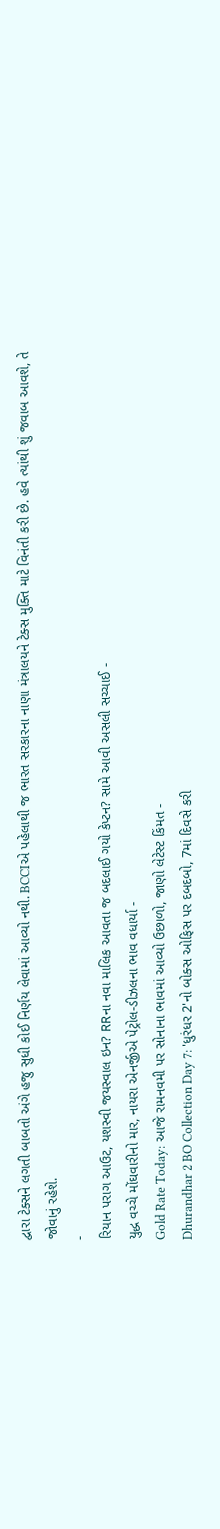દ્વારા ટેક્સને લગતી બાબતો અંગે હજુ સુધી કોઈ નિર્ણય લેવામાં આવ્યો નથી. BCCIએ પહેલાથી જ ભારત સરકારના નાણા મંત્રાલયને ટેક્સ મુક્તિ માટે વિનંતી કરી છે. હવે ત્યાંથી શું જવાબ આવશે, તે જોવાનું રહેશે.
-
રિયાન પરાગ આઉટ, યશસ્વી જયસ્વાલ ઇન? RRના નવા માલિક આવતા જ બદલાઈ ગયો કેપ્ટન? સામે આવી અસલી સચ્ચાઈ -
યુદ્ધ વચ્ચે મોંઘવારીનો માર, નાયરા એનર્જીએ પેટ્રોલ-ડીઝલના ભાવ વધાર્યા -
Gold Rate Today: આજે રામનવમી પર સોનાના ભાવમાં આવ્યો ઉછાળો, જાણો લેટેસ્ટ કિંમત -
Dhurandhar 2 BO Collection Day 7: 'ધુરંધર 2'નો બોક્સ ઓફિસ પર દબદબો, 7માં દિવસે કરી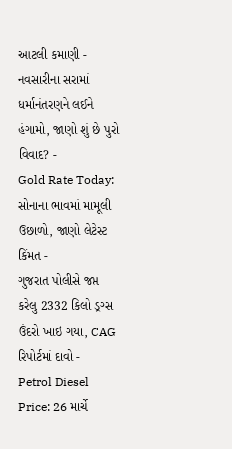આટલી કમાણી -
નવસારીના સરામાં ધર્માનંતરણને લઈને હંગામો, જાણો શું છે પુરો વિવાદ? -
Gold Rate Today: સોનાના ભાવમાં મામૂલી ઉછાળો, જાણો લેટેસ્ટ કિંમત -
ગુજરાત પોલીસે જપ્ત કરેલુ 2332 કિલો ડ્રગ્સ ઉંદરો ખાઇ ગયા, CAG રિપોર્ટમાં દાવો -
Petrol Diesel Price: 26 માર્ચે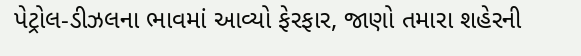પેટ્રોલ-ડીઝલના ભાવમાં આવ્યો ફેરફાર, જાણો તમારા શહેરની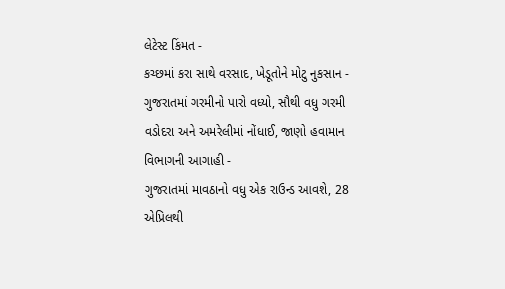લેટેસ્ટ કિંમત -
કચ્છમાં કરા સાથે વરસાદ, ખેડૂતોને મોટુ નુકસાન -
ગુજરાતમાં ગરમીનો પારો વધ્યો, સૌથી વધુ ગરમી વડોદરા અને અમરેલીમાં નોંધાઈ, જાણો હવામાન વિભાગની આગાહી -
ગુજરાતમાં માવઠાનો વધુ એક રાઉન્ડ આવશે, 28 એપ્રિલથી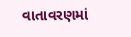વાતાવરણમાં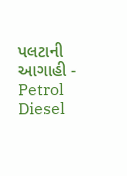પલટાની આગાહી -
Petrol Diesel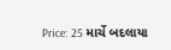Price: 25 માર્ચે બદલાયા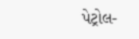પેટ્રોલ-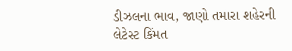ડીઝલના ભાવ, જાણો તમારા શહેરની લેટેસ્ટ કિંમત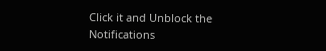Click it and Unblock the Notifications